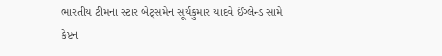ભારતીય ટીમના સ્ટાર બેટ્સમેન સૂર્યકુમાર યાદવે ઈંગ્લેન્ડ સામે કેપ્ટન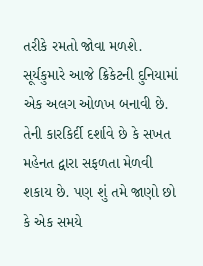તરીકે રમતો જોવા મળશે. સૂર્યકુમારે આજે ક્રિકેટની દુનિયામાં એક અલગ ઓળખ બનાવી છે. તેની કારકિર્દી દર્શાવે છે કે સખત મહેનત દ્વારા સફળતા મેળવી શકાય છે. પણ શું તમે જાણો છો કે એક સમયે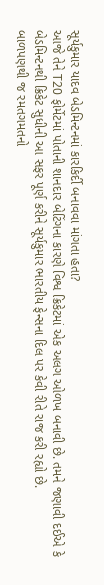સૂર્યકુમાર યાદવ બેડમિન્ટનમાં કારકિર્દી બનાવવા માંગતા હતા?
આજે તેને T20 ફોર્મેટમાં પોતાની શાનદાર બેટિંગના કારણે વિશ્વ ક્રિકેટમાં એક અલગ ઓળખ બનાવી છે. તમને જણાવી દઈએ કે બેડમિન્ટનથી ક્રિકેટ સુધીની આ સફર પૂર્ણ કરીને સૂર્યકુમાર ભારતીય ફેન્સના દિલ પર કેવી રીતે રાજ કરી રહ્યો છે.
બાળપણથી જ રમતગમતનો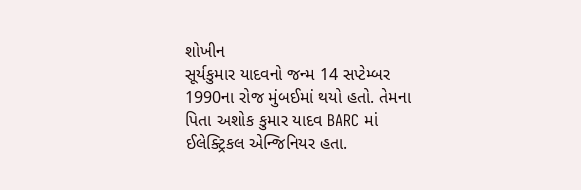શોખીન
સૂર્યકુમાર યાદવનો જન્મ 14 સપ્ટેમ્બર 1990ના રોજ મુંબઈમાં થયો હતો. તેમના પિતા અશોક કુમાર યાદવ BARC માં ઈલેક્ટ્રિકલ એન્જિનિયર હતા.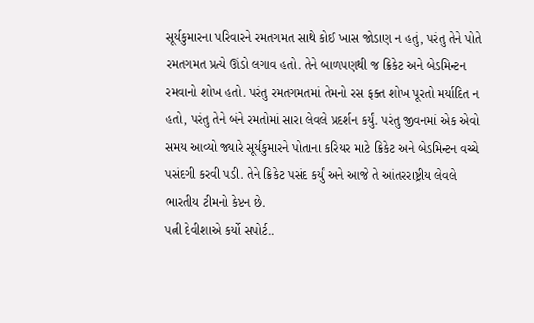સૂર્યકુમારના પરિવારને રમતગમત સાથે કોઈ ખાસ જોડાણ ન હતું, પરંતુ તેને પોતે રમતગમત પ્રત્યે ઊંડો લગાવ હતો. તેને બાળપણથી જ ક્રિકેટ અને બેડમિન્ટન રમવાનો શોખ હતો. પરંતુ રમતગમતમાં તેમનો રસ ફક્ત શોખ પૂરતો મર્યાદિત ન હતો, પરંતુ તેને બંને રમતોમાં સારા લેવલે પ્રદર્શન કર્યું. પરંતુ જીવનમાં એક એવો સમય આવ્યો જ્યારે સૂર્યકુમારને પોતાના કરિયર માટે ક્રિકેટ અને બેડમિન્ટન વચ્ચે પસંદગી કરવી પડી. તેને ક્રિકેટ પસંદ કર્યું અને આજે તે આંતરરાષ્ટ્રીય લેવલે ભારતીય ટીમનો કેપ્ટન છે.
પત્ની દેવીશાએ કર્યો સપોર્ટ..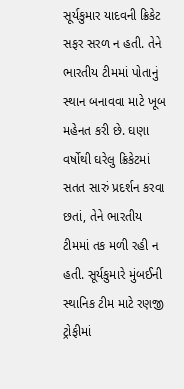સૂર્યકુમાર યાદવની ક્રિકેટ સફર સરળ ન હતી. તેને ભારતીય ટીમમાં પોતાનું સ્થાન બનાવવા માટે ખૂબ મહેનત કરી છે. ઘણા વર્ષોથી ઘરેલુ ક્રિકેટમાં સતત સારું પ્રદર્શન કરવા છતાં, તેને ભારતીય ટીમમાં તક મળી રહી ન હતી. સૂર્યકુમારે મુંબઈની સ્થાનિક ટીમ માટે રણજી ટ્રોફીમાં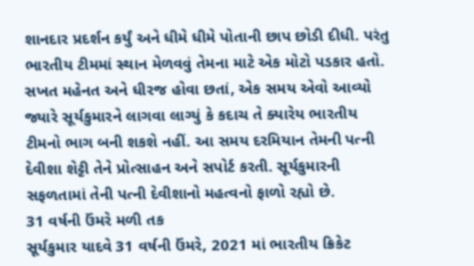શાનદાર પ્રદર્શન કર્યું અને ધીમે ધીમે પોતાની છાપ છોડી દીધી. પરંતુ ભારતીય ટીમમાં સ્થાન મેળવવું તેમના માટે એક મોટો પડકાર હતો. સખત મહેનત અને ધીરજ હોવા છતાં, એક સમય એવો આવ્યો જ્યારે સૂર્યકુમારને લાગવા લાગ્યું કે કદાચ તે ક્યારેય ભારતીય ટીમનો ભાગ બની શકશે નહીં. આ સમય દરમિયાન તેમની પત્ની દેવીશા શેટ્ટી તેને પ્રોત્સાહન અને સપોર્ટ કરતી. સૂર્યકુમારની સફળતામાં તેની પત્ની દેવીશાનો મહત્વનો ફાળો રહ્યો છે.
31 વર્ષની ઉંમરે મળી તક
સૂર્યકુમાર યાદવે 31 વર્ષની ઉંમરે, 2021 માં ભારતીય ક્રિકેટ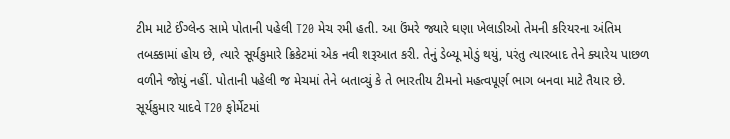ટીમ માટે ઈંગ્લેન્ડ સામે પોતાની પહેલી T20 મેચ રમી હતી. આ ઉંમરે જ્યારે ઘણા ખેલાડીઓ તેમની કરિયરના અંતિમ તબક્કામાં હોય છે, ત્યારે સૂર્યકુમારે ક્રિકેટમાં એક નવી શરૂઆત કરી. તેનું ડેબ્યૂ મોડું થયું, પરંતુ ત્યારબાદ તેને ક્યારેય પાછળ વળીને જોયું નહીં. પોતાની પહેલી જ મેચમાં તેને બતાવ્યું કે તે ભારતીય ટીમનો મહત્વપૂર્ણ ભાગ બનવા માટે તૈયાર છે.
સૂર્યકુમાર યાદવે T20 ફોર્મેટમાં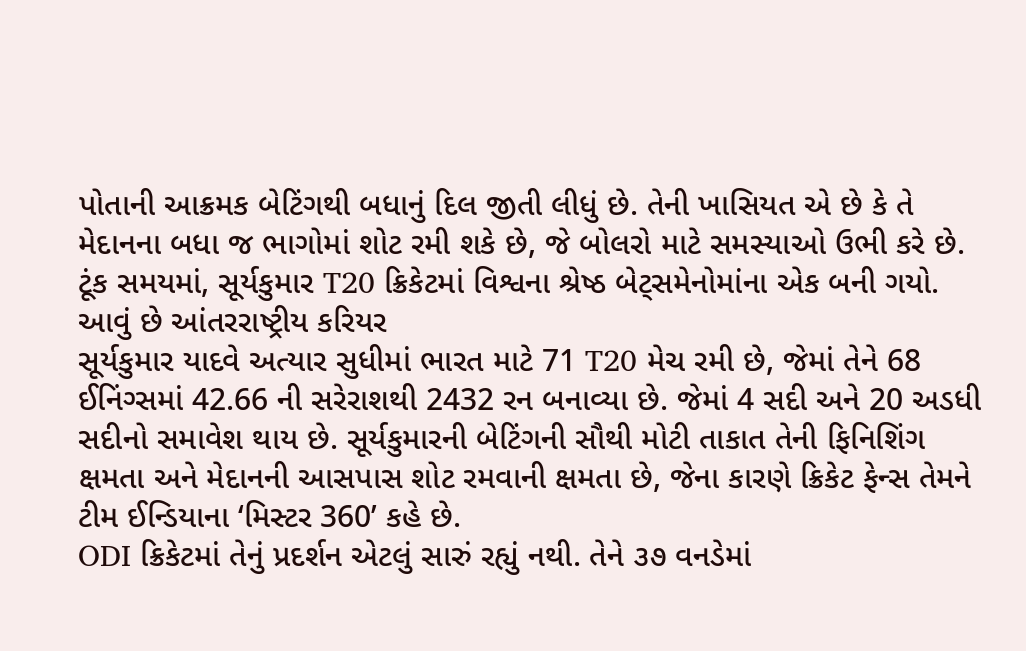પોતાની આક્રમક બેટિંગથી બધાનું દિલ જીતી લીધું છે. તેની ખાસિયત એ છે કે તે મેદાનના બધા જ ભાગોમાં શોટ રમી શકે છે, જે બોલરો માટે સમસ્યાઓ ઉભી કરે છે. ટૂંક સમયમાં, સૂર્યકુમાર T20 ક્રિકેટમાં વિશ્વના શ્રેષ્ઠ બેટ્સમેનોમાંના એક બની ગયો.
આવું છે આંતરરાષ્ટ્રીય કરિયર
સૂર્યકુમાર યાદવે અત્યાર સુધીમાં ભારત માટે 71 T20 મેચ રમી છે, જેમાં તેને 68 ઈનિંગ્સમાં 42.66 ની સરેરાશથી 2432 રન બનાવ્યા છે. જેમાં 4 સદી અને 20 અડધી સદીનો સમાવેશ થાય છે. સૂર્યકુમારની બેટિંગની સૌથી મોટી તાકાત તેની ફિનિશિંગ ક્ષમતા અને મેદાનની આસપાસ શોટ રમવાની ક્ષમતા છે, જેના કારણે ક્રિકેટ ફેન્સ તેમને ટીમ ઈન્ડિયાના ‘મિસ્ટર 360’ કહે છે.
ODI ક્રિકેટમાં તેનું પ્રદર્શન એટલું સારું રહ્યું નથી. તેને ૩૭ વનડેમાં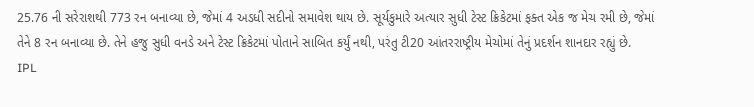25.76 ની સરેરાશથી 773 રન બનાવ્યા છે, જેમાં 4 અડધી સદીનો સમાવેશ થાય છે. સૂર્યકુમારે અત્યાર સુધી ટેસ્ટ ક્રિકેટમાં ફક્ત એક જ મેચ રમી છે, જેમાં તેને 8 રન બનાવ્યા છે. તેને હજુ સુધી વનડે અને ટેસ્ટ ક્રિકેટમાં પોતાને સાબિત કર્યું નથી, પરંતુ ટી20 આંતરરાષ્ટ્રીય મેચોમાં તેનું પ્રદર્શન શાનદાર રહ્યું છે.
IPL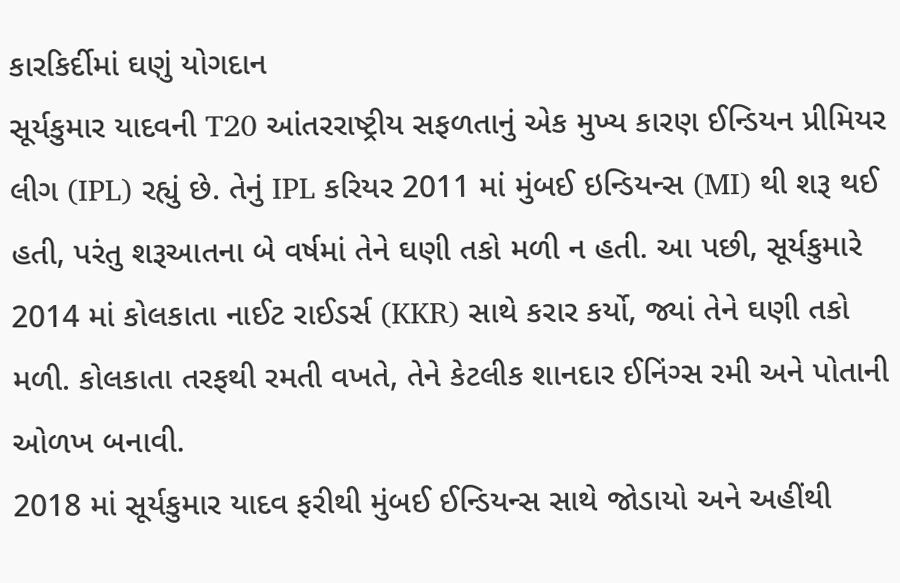કારકિર્દીમાં ઘણું યોગદાન
સૂર્યકુમાર યાદવની T20 આંતરરાષ્ટ્રીય સફળતાનું એક મુખ્ય કારણ ઈન્ડિયન પ્રીમિયર લીગ (IPL) રહ્યું છે. તેનું IPL કરિયર 2011 માં મુંબઈ ઇન્ડિયન્સ (MI) થી શરૂ થઈ હતી, પરંતુ શરૂઆતના બે વર્ષમાં તેને ઘણી તકો મળી ન હતી. આ પછી, સૂર્યકુમારે 2014 માં કોલકાતા નાઈટ રાઈડર્સ (KKR) સાથે કરાર કર્યો, જ્યાં તેને ઘણી તકો મળી. કોલકાતા તરફથી રમતી વખતે, તેને કેટલીક શાનદાર ઈનિંગ્સ રમી અને પોતાની ઓળખ બનાવી.
2018 માં સૂર્યકુમાર યાદવ ફરીથી મુંબઈ ઈન્ડિયન્સ સાથે જોડાયો અને અહીંથી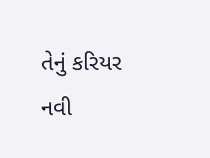તેનું કરિયર નવી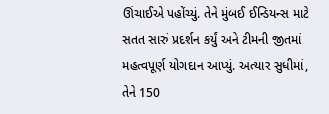ઊંચાઈએ પહોંચ્યું. તેને મુંબઈ ઈન્ડિયન્સ માટે સતત સારું પ્રદર્શન કર્યું અને ટીમની જીતમાં મહત્વપૂર્ણ યોગદાન આપ્યું. અત્યાર સુધીમાં, તેને 150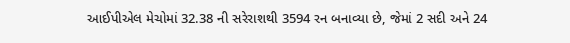આઈપીએલ મેચોમાં 32.38 ની સરેરાશથી 3594 રન બનાવ્યા છે, જેમાં 2 સદી અને 24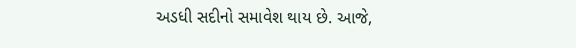અડધી સદીનો સમાવેશ થાય છે. આજે,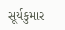સૂર્યકુમાર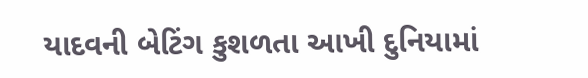યાદવની બેટિંગ કુશળતા આખી દુનિયામાં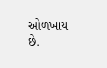ઓળખાય છે.